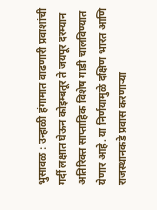भुसावळ : उन्हाळी हंगामात वाढणारी प्रवाशांची गर्दी लक्षात घेऊन कोइम्बतूर ते जयपूर दरम्यान अतिरिक्त साप्ताहिक विशेष गाडी चालविण्यात येणार आहे. या निर्णयामुळे दक्षिण भारत आणि राजस्थानकडे प्रवास करणाऱ्या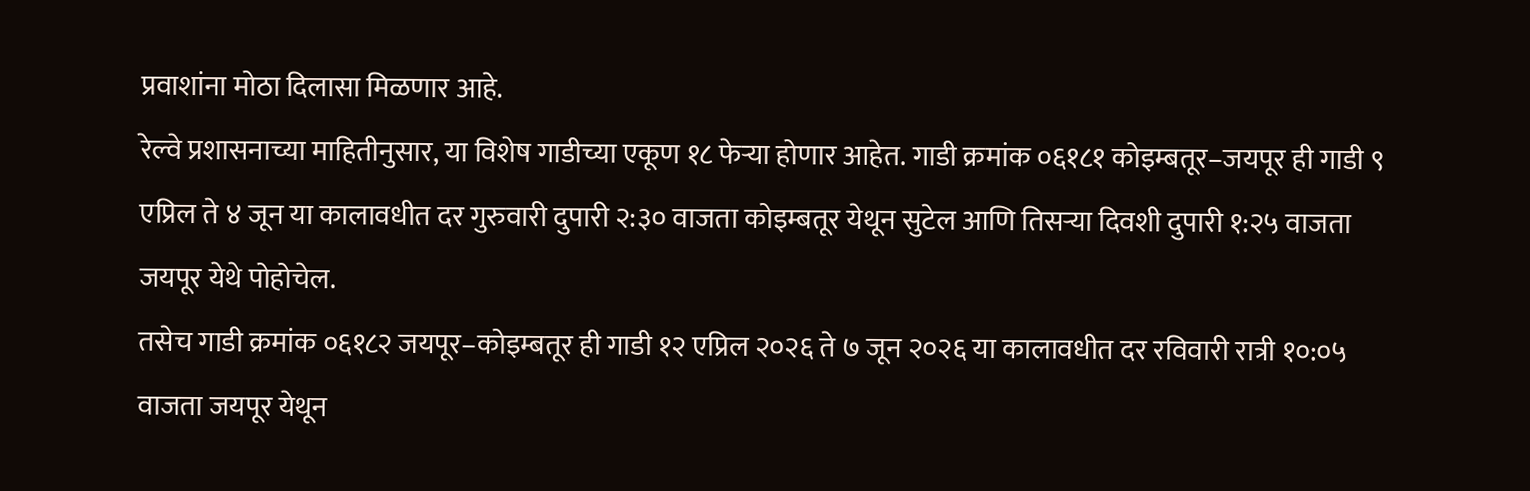प्रवाशांना मोठा दिलासा मिळणार आहे.
रेल्वे प्रशासनाच्या माहितीनुसार, या विशेष गाडीच्या एकूण १८ फेऱ्या होणार आहेत. गाडी क्रमांक ०६१८१ कोइम्बतूर–जयपूर ही गाडी ९ एप्रिल ते ४ जून या कालावधीत दर गुरुवारी दुपारी २:३० वाजता कोइम्बतूर येथून सुटेल आणि तिसऱ्या दिवशी दुपारी १:२५ वाजता जयपूर येथे पोहोचेल.
तसेच गाडी क्रमांक ०६१८२ जयपूर–कोइम्बतूर ही गाडी १२ एप्रिल २०२६ ते ७ जून २०२६ या कालावधीत दर रविवारी रात्री १०:०५ वाजता जयपूर येथून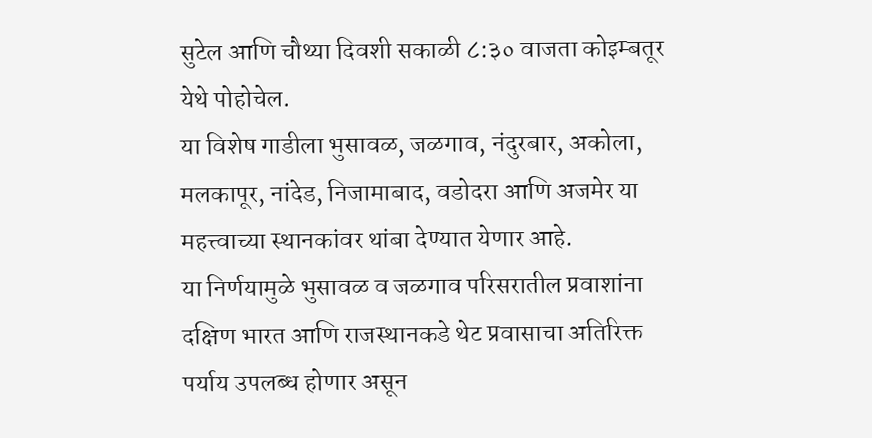सुटेल आणि चौथ्या दिवशी सकाळी ८:३० वाजता कोइम्बतूर येथे पोहोचेल.
या विशेष गाडीला भुसावळ, जळगाव, नंदुरबार, अकोला, मलकापूर, नांदेड, निजामाबाद, वडोदरा आणि अजमेर या महत्त्वाच्या स्थानकांवर थांबा देण्यात येणार आहे.
या निर्णयामुळे भुसावळ व जळगाव परिसरातील प्रवाशांना दक्षिण भारत आणि राजस्थानकडे थेट प्रवासाचा अतिरिक्त पर्याय उपलब्ध होणार असून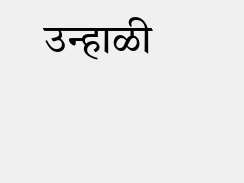उन्हाळी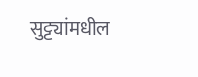सुट्ट्यांमधील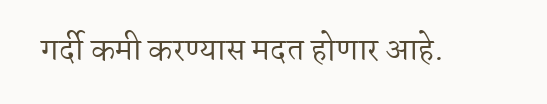गर्दी कमी करण्यास मदत होणार आहे.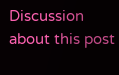Discussion about this post